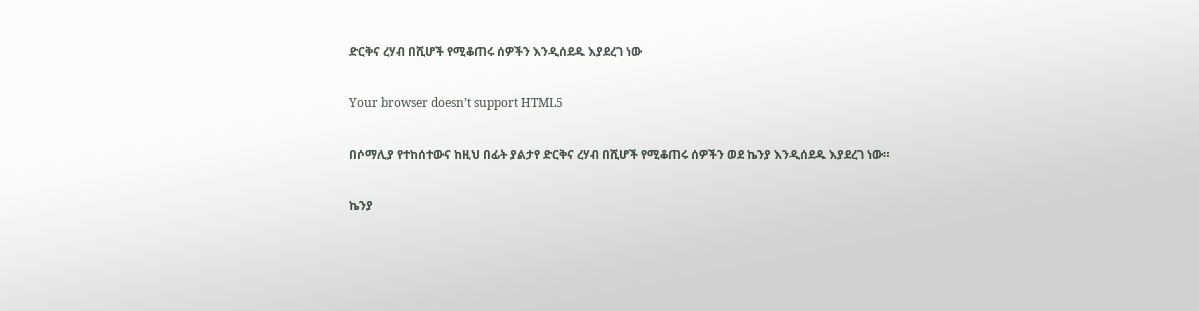ድርቅና ረሃብ በሺሆች የሚቆጠሩ ሰዎችን እንዲሰደዱ እያደረገ ነው

Your browser doesn’t support HTML5

በሶማሊያ የተከሰተውና ከዚህ በፊት ያልታየ ድርቅና ረሃብ በሺሆች የሚቆጠሩ ሰዎችን ወደ ኬንያ እንዲሰደዱ እያደረገ ነው።

ኬንያ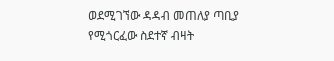ወደሚገኘው ዳዳብ መጠለያ ጣቢያ የሚጎርፈው ስደተኛ ብዛት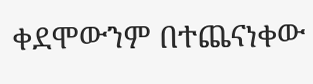ቀደሞውንም በተጨናነቀው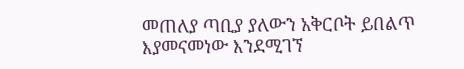መጠለያ ጣቢያ ያለውን አቅርቦት ይበልጥ እያመናመነው እንደሚገኘ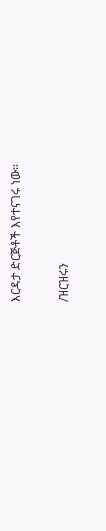እርዳታ ድርጅቶች እየተናገሩ ነው።

/ዝርዝሩን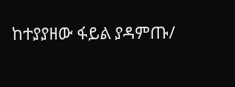ከተያያዘው ፋይል ያዳምጡ/